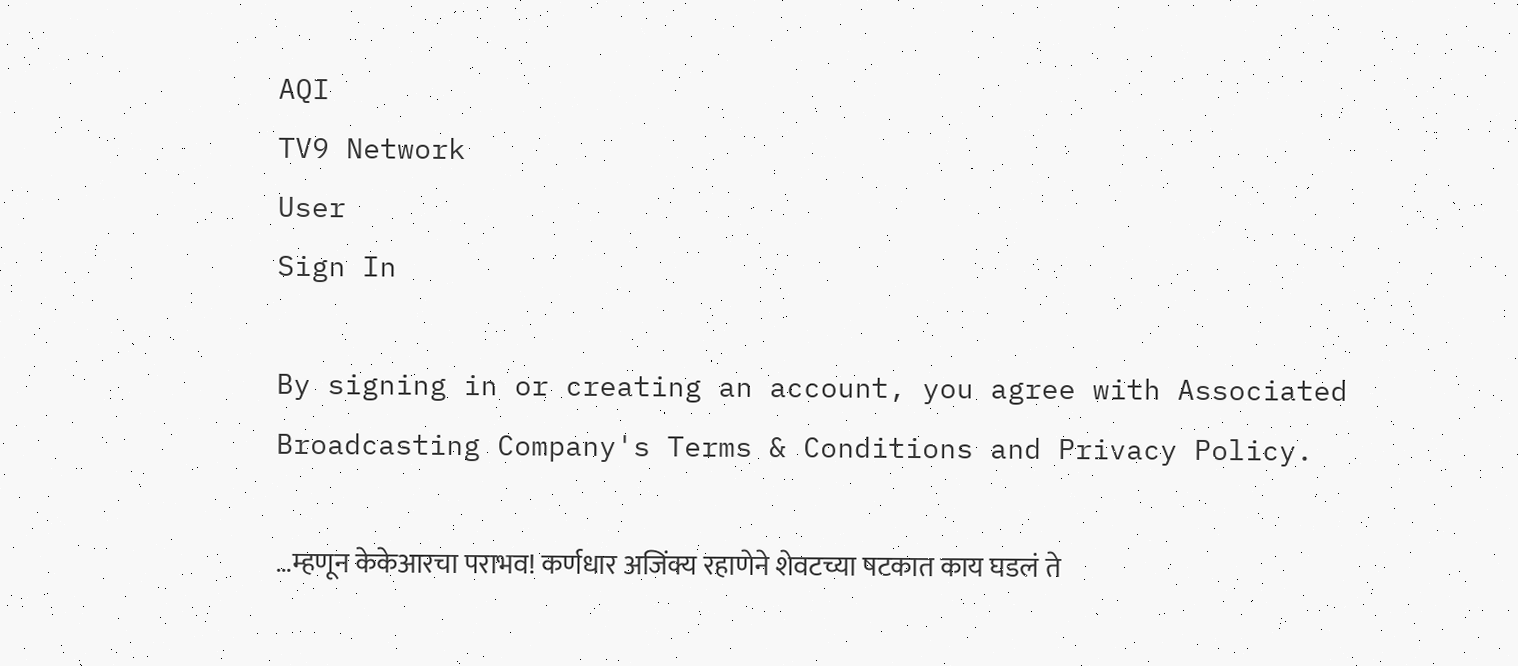AQI
TV9 Network
User
Sign In

By signing in or creating an account, you agree with Associated Broadcasting Company's Terms & Conditions and Privacy Policy.

…म्हणून केकेआरचा पराभव! कर्णधार अजिंक्य रहाणेने शेवटच्या षटकात काय घडलं ते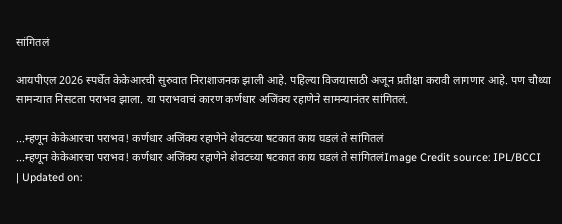सांगितलं

आयपीएल 2026 स्पर्धेत केकेआरची सुरुवात निराशाजनक झाली आहे. पहिल्या विजयासाठी अजून प्रतीक्षा करावी लागणार आहे. पण चौथ्या सामन्यात निसटता पराभव झाला. या पराभवाचं कारण कर्णधार अजिंक्य रहाणेने सामन्यानंतर सांगितलं.

...म्हणून केकेआरचा पराभव! कर्णधार अजिंक्य रहाणेने शेवटच्या षटकात काय घडलं ते सांगितलं
...म्हणून केकेआरचा पराभव! कर्णधार अजिंक्य रहाणेने शेवटच्या षटकात काय घडलं ते सांगितलंImage Credit source: IPL/BCCI
| Updated on: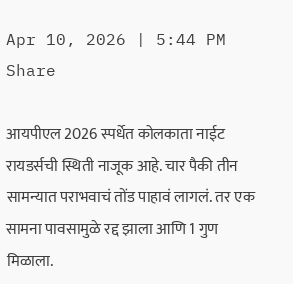Apr 10, 2026 | 5:44 PM
Share

आयपीएल 2026 स्पर्धेत कोलकाता नाईट रायडर्सची स्थिती नाजूक आहे. चार पैकी तीन सामन्यात पराभवाचं तोंड पाहावं लागलं. तर एक सामना पावसामुळे रद्द झाला आणि 1 गुण मिळाला.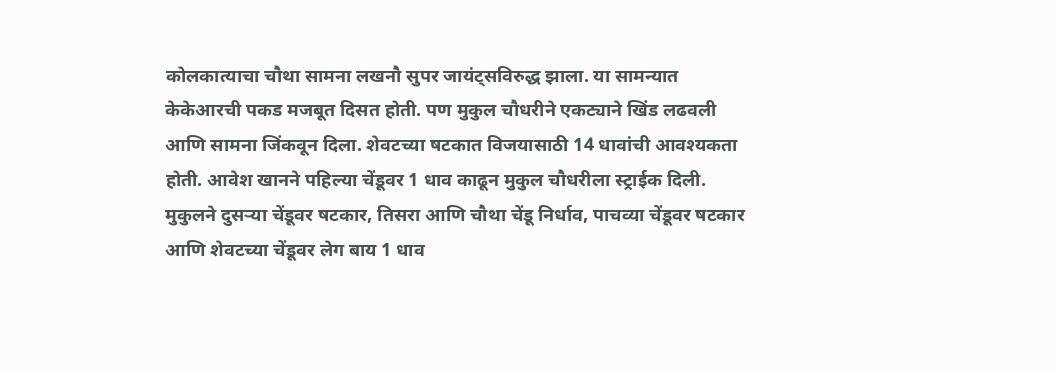कोलकात्याचा चौथा सामना लखनौ सुपर जायंट्सविरुद्ध झाला. या सामन्यात केकेआरची पकड मजबूत दिसत होती. पण मुकुल चौधरीने एकट्याने खिंड लढवली आणि सामना जिंकवून दिला. शेवटच्या षटकात विजयासाठी 14 धावांची आवश्यकता होती. आवेश खानने पहिल्या चेंडूवर 1 धाव काढून मुकुल चौधरीला स्ट्राईक दिली. मुकुलने दुसऱ्या चेंडूवर षटकार, तिसरा आणि चौथा चेंडू निर्धाव, पाचव्या चेंडूवर षटकार आणि शेवटच्या चेंडूवर लेग बाय 1 धाव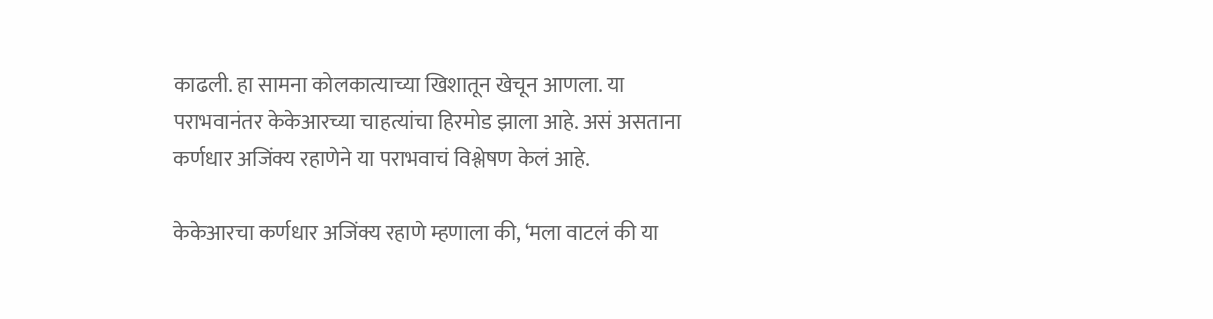काढली. हा सामना कोलकात्याच्या खिशातून खेचून आणला. या पराभवानंतर केकेआरच्या चाहत्यांचा हिरमोड झाला आहे. असं असताना कर्णधार अजिंक्य रहाणेने या पराभवाचं विश्लेषण केलं आहे.

केकेआरचा कर्णधार अजिंक्य रहाणे म्हणाला की, ‘मला वाटलं की या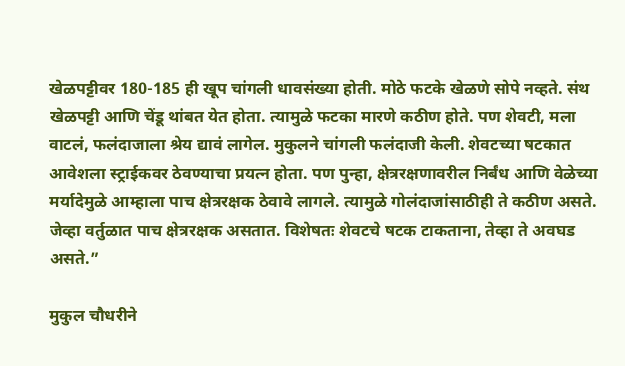खेळपट्टीवर 180-185 ही खूप चांगली धावसंख्या होती. मोठे फटके खेळणे सोपे नव्हते. संथ खेळपट्टी आणि चेंडू थांबत येत होता. त्यामुळे फटका मारणे कठीण होते. पण शेवटी, मला वाटलं, फलंदाजाला श्रेय द्यावं लागेल. मुकुलने चांगली फलंदाजी केली. शेवटच्या षटकात आवेशला स्ट्राईकवर ठेवण्याचा प्रयत्न होता. पण पुन्हा, क्षेत्ररक्षणावरील निर्बंध आणि वेळेच्या मर्यादेमुळे आम्हाला पाच क्षेत्ररक्षक ठेवावे लागले. त्यामुळे गोलंदाजांसाठीही ते कठीण असते. जेव्हा वर्तुळात पाच क्षेत्ररक्षक असतात. विशेषतः शेवटचे षटक टाकताना, तेव्हा ते अवघड असते.”

मुकुल चौधरीने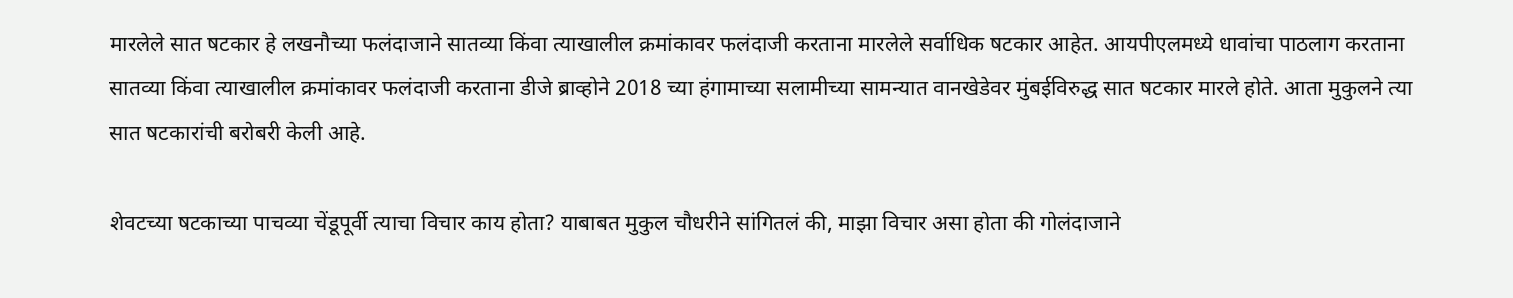मारलेले सात षटकार हे लखनौच्या फलंदाजाने सातव्या किंवा त्याखालील क्रमांकावर फलंदाजी करताना मारलेले सर्वाधिक षटकार आहेत. आयपीएलमध्ये धावांचा पाठलाग करताना सातव्या किंवा त्याखालील क्रमांकावर फलंदाजी करताना डीजे ब्राव्होने 2018 च्या हंगामाच्या सलामीच्या सामन्यात वानखेडेवर मुंबईविरुद्ध सात षटकार मारले होते. आता मुकुलने त्या सात षटकारांची बरोबरी केली आहे.

शेवटच्या षटकाच्या पाचव्या चेंडूपूर्वी त्याचा विचार काय होता? याबाबत मुकुल चौधरीने सांगितलं की, माझा विचार असा होता की गोलंदाजाने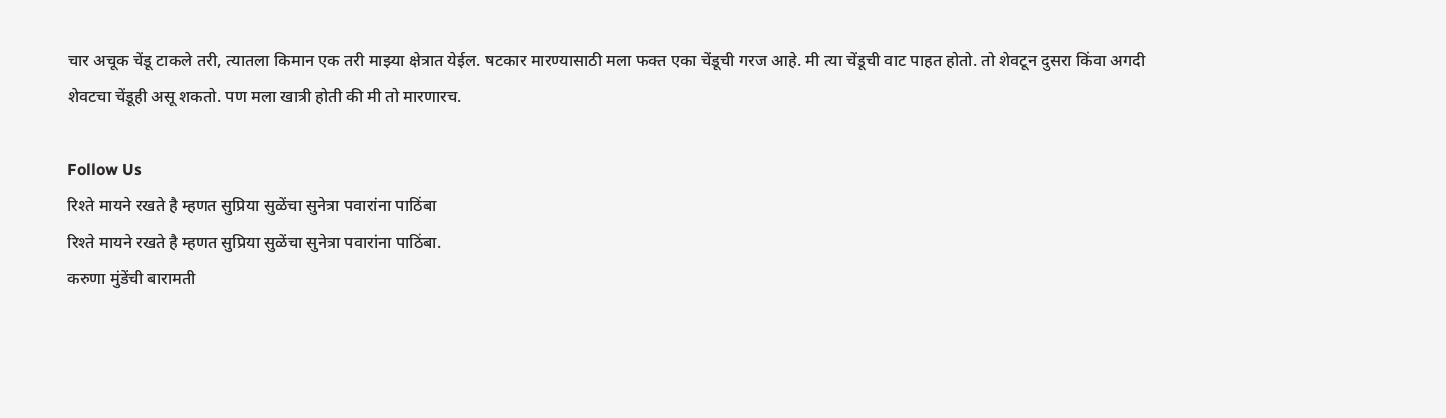चार अचूक चेंडू टाकले तरी, त्यातला किमान एक तरी माझ्या क्षेत्रात येईल. षटकार मारण्यासाठी मला फक्त एका चेंडूची गरज आहे. मी त्या चेंडूची वाट पाहत होतो. तो शेवटून दुसरा किंवा अगदी शेवटचा चेंडूही असू शकतो. पण मला खात्री होती की मी तो मारणारच.

Follow Us
रिश्ते मायने रखते है म्हणत सुप्रिया सुळेंचा सुनेत्रा पवारांना पाठिंबा
रिश्ते मायने रखते है म्हणत सुप्रिया सुळेंचा सुनेत्रा पवारांना पाठिंबा.
करुणा मुंडेंची बारामती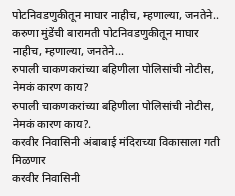पोटनिवडणुकीतून माघार नाहीच, म्हणाल्या, जनतेने..
करुणा मुंडेंची बारामती पोटनिवडणुकीतून माघार नाहीच, म्हणाल्या, जनतेने...
रुपाली चाकणकरांच्या बहिणीला पोलिसांची नोटीस, नेमकं कारण काय?
रुपाली चाकणकरांच्या बहिणीला पोलिसांची नोटीस, नेमकं कारण काय?.
करवीर निवासिनी अंबाबाई मंदिराच्या विकासाला गती मिळणार
करवीर निवासिनी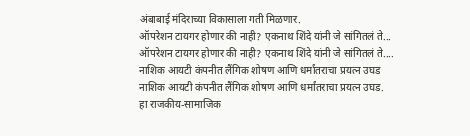अंबाबाई मंदिराच्या विकासाला गती मिळणार.
ऑपरेशन टायगर होणार की नाही? एकनाथ शिंदे यांनी जे सांगितलं ते...
ऑपरेशन टायगर होणार की नाही? एकनाथ शिंदे यांनी जे सांगितलं ते....
नाशिक आयटी कंपनीत लैंगिक शोषण आणि धर्मांतराचा प्रयत्न उघड
नाशिक आयटी कंपनीत लैंगिक शोषण आणि धर्मांतराचा प्रयत्न उघड.
हा राजकीय-सामाजिक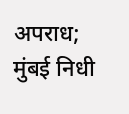अपराध; मुंबई निधी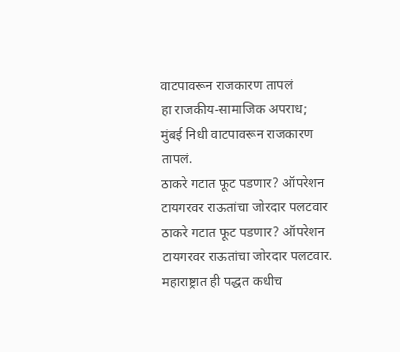वाटपावरून राजकारण तापलं
हा राजकीय-सामाजिक अपराध; मुंबई निधी वाटपावरून राजकारण तापलं.
ठाकरे गटात फूट पडणार? ऑपरेशन टायगरवर राऊतांचा जोरदार पलटवार
ठाकरे गटात फूट पडणार? ऑपरेशन टायगरवर राऊतांचा जोरदार पलटवार.
महाराष्ट्रात ही पद्धत कधीच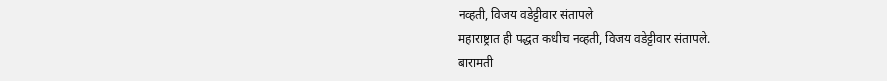नव्हती, विजय वडेट्टीवार संतापले
महाराष्ट्रात ही पद्धत कधीच नव्हती, विजय वडेट्टीवार संतापले.
बारामती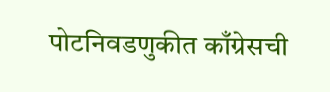पोटनिवडणुकीत काँग्रेसची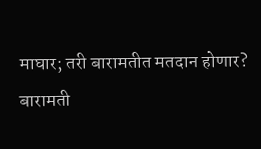माघार; तरी बारामतीत मतदान होणार?
बारामती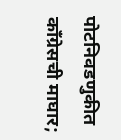पोटनिवडणुकीत काँग्रेसची माघार;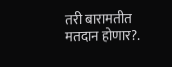तरी बारामतीत मतदान होणार?.